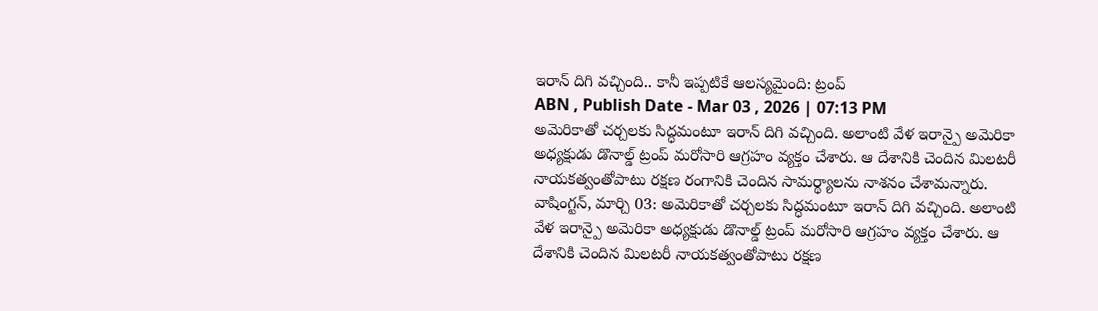ఇరాన్ దిగి వచ్చింది.. కానీ ఇప్పటికే ఆలస్యమైంది: ట్రంప్
ABN , Publish Date - Mar 03 , 2026 | 07:13 PM
అమెరికాతో చర్చలకు సిద్ధమంటూ ఇరాన్ దిగి వచ్చింది. అలాంటి వేళ ఇరాన్పై అమెరికా అధ్యక్షుడు డొనాల్డ్ ట్రంప్ మరోసారి ఆగ్రహం వ్యక్తం చేశారు. ఆ దేశానికి చెందిన మిలటరీ నాయకత్వంతోపాటు రక్షణ రంగానికి చెందిన సామర్థ్యాలను నాశనం చేశామన్నారు.
వాషింగ్టన్, మార్చి 03: అమెరికాతో చర్చలకు సిద్ధమంటూ ఇరాన్ దిగి వచ్చింది. అలాంటి వేళ ఇరాన్పై అమెరికా అధ్యక్షుడు డొనాల్డ్ ట్రంప్ మరోసారి ఆగ్రహం వ్యక్తం చేశారు. ఆ దేశానికి చెందిన మిలటరీ నాయకత్వంతోపాటు రక్షణ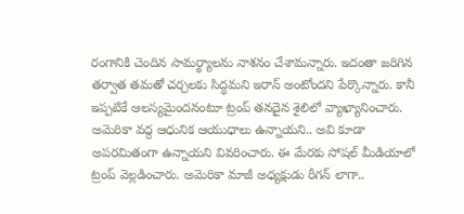రంగానికి చెందిన సామర్థ్యాలను నాశనం చేశామన్నారు. ఇదంతా జరిగిన తర్వాత తమతో చర్చలకు సిద్ధమని ఇరాన్ అంటోందని పేర్కొన్నారు. కానీ ఇప్పటికే ఆలస్యమైందనంటూ ట్రంప్ తనదైన శైలిలో వ్యాఖ్యానించారు.
అమెరికా వద్ద ఆధునిక ఆయుధాలు ఉన్నాయని.. అవి కూడా అపరమితంగా ఉన్నాయని వివరించారు. ఈ మేరకు సోషల్ మీడియాలో ట్రంప్ వెల్లడించారు. అమెరికా మాజీ అధ్యక్షుడు రీగన్ లాగా..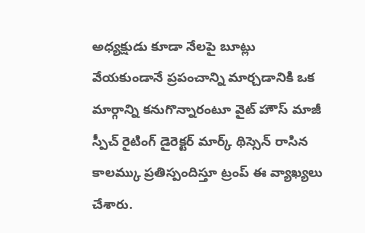అధ్యక్షుడు కూడా నేలపై బూట్లు వేయకుండానే ప్రపంచాన్ని మార్చడానికి ఒక మార్గాన్ని కనుగొన్నారంటూ వైట్ హౌస్ మాజీ స్పీచ్ రైటింగ్ డైరెక్టర్ మార్క్ థిస్సెన్ రాసిన కాలమ్కు ప్రతిస్పందిస్తూ ట్రంప్ ఈ వ్యాఖ్యలు చేశారు.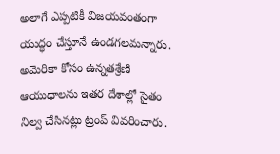అలాగే ఎప్పటికీ విజయవంతంగా యుద్ధం చేస్తూనే ఉండగలమన్నారు. అమెరికా కోసం ఉన్నతశ్రేణి ఆయుధాలను ఇతర దేశాల్లో సైతం నిల్వ చేసినట్లు ట్రంప్ వివరించారు.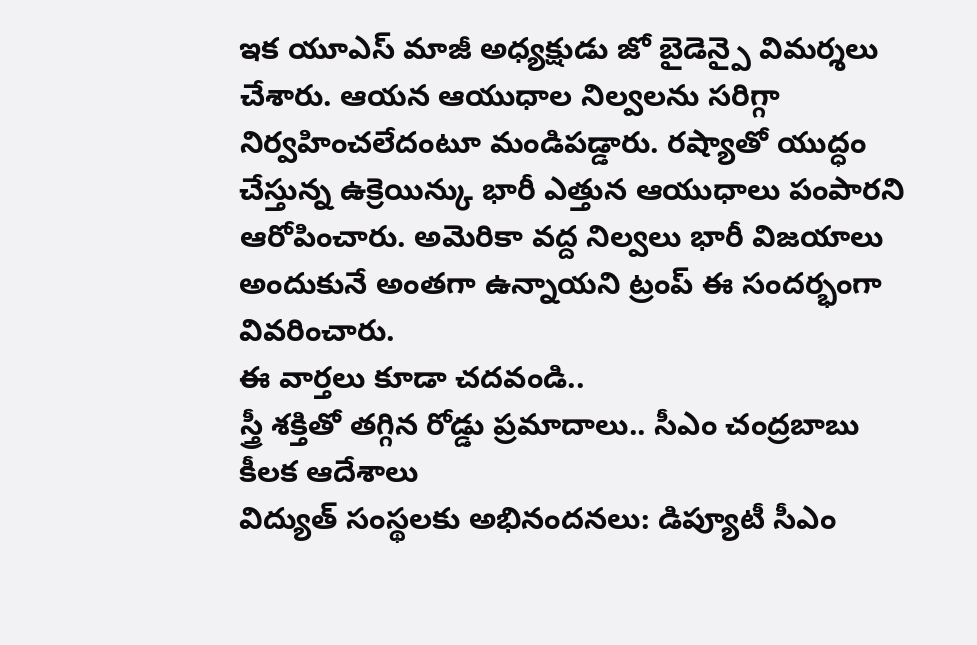ఇక యూఎస్ మాజీ అధ్యక్షుడు జో బైడెన్పై విమర్శలు చేశారు. ఆయన ఆయుధాల నిల్వలను సరిగ్గా నిర్వహించలేదంటూ మండిపడ్డారు. రష్యాతో యుద్ధం చేస్తున్న ఉక్రెయిన్కు భారీ ఎత్తున ఆయుధాలు పంపారని ఆరోపించారు. అమెరికా వద్ద నిల్వలు భారీ విజయాలు అందుకునే అంతగా ఉన్నాయని ట్రంప్ ఈ సందర్భంగా వివరించారు.
ఈ వార్తలు కూడా చదవండి..
స్త్రీ శక్తితో తగ్గిన రోడ్డు ప్రమాదాలు.. సీఎం చంద్రబాబు కీలక ఆదేశాలు
విద్యుత్ సంస్థలకు అభినందనలు: డిప్యూటీ సీఎం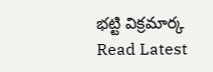భట్టి విక్రమార్క
Read Latest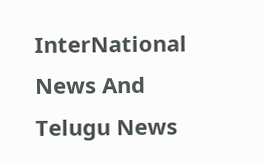InterNational News And Telugu News